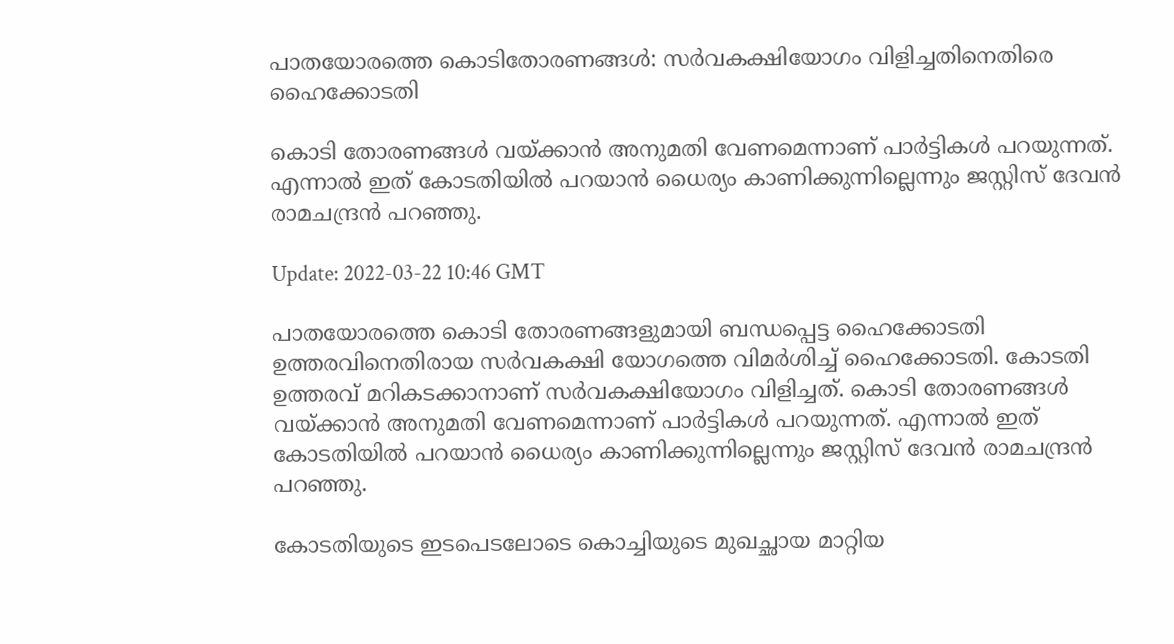പാതയോരത്തെ കൊടിതോരണങ്ങള്‍: സര്‍വകക്ഷിയോഗം വിളിച്ചതിനെതിരെ ഹൈക്കോടതി

കൊടി തോരണങ്ങൾ വയ്ക്കാൻ അനുമതി വേണമെന്നാണ് പാർട്ടികൾ പറയുന്നത്. എന്നാൽ ഇത് കോടതിയിൽ പറയാൻ ധൈര്യം കാണിക്കുന്നില്ലെന്നും ജസ്റ്റിസ്‌ ദേവൻ രാമചന്ദ്രൻ പറഞ്ഞു.

Update: 2022-03-22 10:46 GMT

പാതയോരത്തെ കൊടി തോരണങ്ങളുമായി ബന്ധപ്പെട്ട ഹൈക്കോടതി ഉത്തരവിനെതിരായ സർവകക്ഷി യോഗത്തെ വിമർശിച്ച് ഹൈക്കോടതി. കോടതി ഉത്തരവ് മറികടക്കാനാണ് സർവകക്ഷിയോഗം വിളിച്ചത്. കൊടി തോരണങ്ങൾ വയ്ക്കാൻ അനുമതി വേണമെന്നാണ് പാർട്ടികൾ പറയുന്നത്. എന്നാൽ ഇത് കോടതിയിൽ പറയാൻ ധൈര്യം കാണിക്കുന്നില്ലെന്നും ജസ്റ്റിസ്‌ ദേവൻ രാമചന്ദ്രൻ പറഞ്ഞു.

കോടതിയുടെ ഇടപെടലോടെ കൊച്ചിയുടെ മുഖച്ഛായ മാറ്റിയ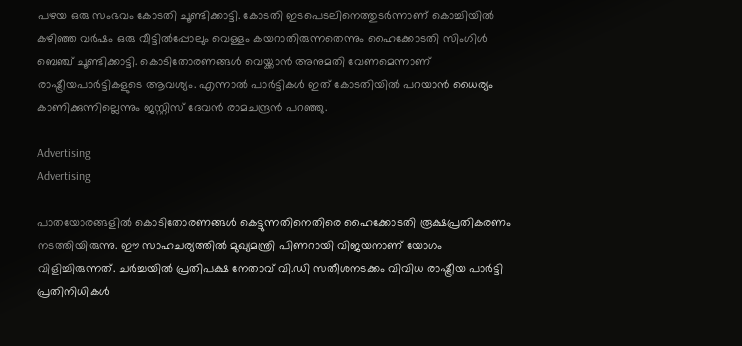പഴയ ഒരു സംഭവം കോടതി ചൂണ്ടിക്കാട്ടി. കോടതി ഇടപെടലിനെത്തുടര്‍ന്നാണ് കൊച്ചിയില്‍ കഴിഞ്ഞ വര്‍ഷം ഒരു വീട്ടില്‍പ്പോലും വെള്ളം കയറാതിരുന്നതെന്നും ഹൈക്കോടതി സിംഗിള്‍ ബെഞ്ച് ചൂണ്ടിക്കാട്ടി. കൊടിതോരണങ്ങള്‍ വെയ്ക്കാന്‍ അനുമതി വേണമെന്നാണ് രാഷ്ട്രീയപാര്‍ട്ടികളുടെ ആവശ്യം. എന്നാല്‍ പാര്‍ട്ടികള്‍ ഇത് കോടതിയില്‍ പറയാന്‍ ധൈര്യം കാണിക്കുന്നില്ലെന്നും ജസ്റ്റിസ് ദേവന്‍ രാമചന്ദ്രന്‍ പറഞ്ഞു.

Advertising
Advertising

പാതയോരങ്ങളിൽ കൊടിതോരണങ്ങൾ കെട്ടുന്നതിനെതിരെ ഹൈക്കോടതി രൂക്ഷപ്രതികരണം നടത്തിയിരുന്നു. ഈ സാഹചര്യത്തിൽ മുഖ്യമന്ത്രി പിണറായി വിജയനാണ് യോഗം വിളിച്ചിരുന്നത്. ചർച്ചയിൽ പ്രതിപക്ഷ നേതാവ് വി.ഡി സതീശനടക്കം വിവിധ രാഷ്ട്രീയ പാർട്ടി പ്രതിനിധികൾ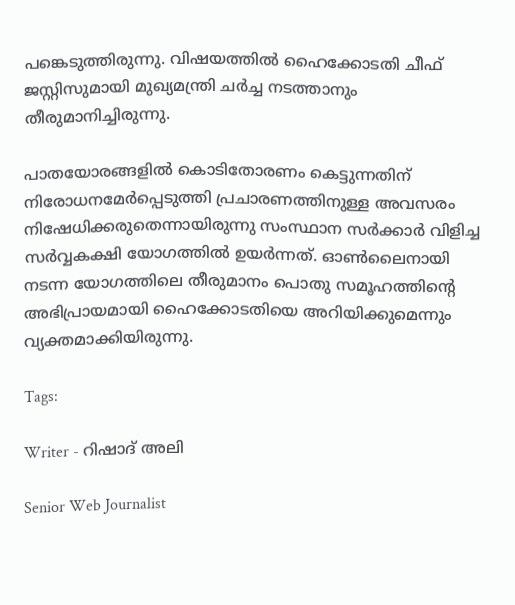പങ്കെടുത്തിരുന്നു. വിഷയത്തിൽ ഹൈക്കോടതി ചീഫ് ജസ്റ്റിസുമായി മുഖ്യമന്ത്രി ചർച്ച നടത്താനും തീരുമാനിച്ചിരുന്നു.

പാതയോരങ്ങളിൽ കൊടിതോരണം കെട്ടുന്നതിന് നിരോധനമേർപ്പെടുത്തി പ്രചാരണത്തിനുള്ള അവസരം നിഷേധിക്കരുതെന്നായിരുന്നു സംസ്ഥാന സർക്കാർ വിളിച്ച സർവ്വകക്ഷി യോഗത്തില്‍ ഉയര്‍ന്നത്. ഓൺലൈനായി നടന്ന യോഗത്തിലെ തീരുമാനം പൊതു സമൂഹത്തിന്റെ അഭിപ്രായമായി ഹൈക്കോടതിയെ അറിയിക്കുമെന്നും വ്യക്തമാക്കിയിരുന്നു.

Tags:

Writer - റിഷാദ് അലി

Senior Web Journalist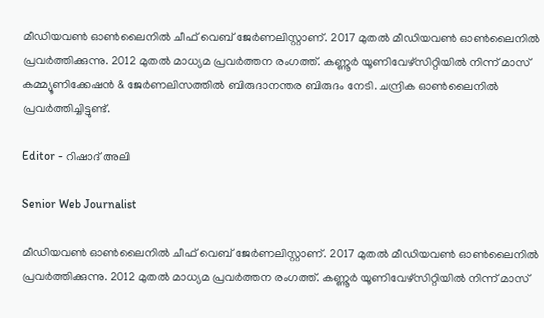മീഡിയവൺ ഓൺലൈനിൽ ചീഫ് വെബ് ജേർണലിസ്റ്റാണ്. 2017 മുതൽ മീഡിയവൺ ഓൺലൈനിൽ പ്രവർത്തിക്കുന്നു. 2012 മുതൽ മാധ്യമ പ്രവർത്തന രംഗത്ത്. കണ്ണൂര്‍ യൂണിവേഴ്‌സിറ്റിയിൽ നിന്ന് മാസ് കമ്മ്യൂണിക്കേഷന്‍ & ജേര്‍ണലിസത്തില്‍ ബിരുദാനന്തര ബിരുദം നേടി. ചന്ദ്രിക ഓണ്‍ലൈനില്‍ പ്രവര്‍ത്തിച്ചിട്ടുണ്ട്.

Editor - റിഷാദ് അലി

Senior Web Journalist

മീഡിയവൺ ഓൺലൈനിൽ ചീഫ് വെബ് ജേർണലിസ്റ്റാണ്. 2017 മുതൽ മീഡിയവൺ ഓൺലൈനിൽ പ്രവർത്തിക്കുന്നു. 2012 മുതൽ മാധ്യമ പ്രവർത്തന രംഗത്ത്. കണ്ണൂര്‍ യൂണിവേഴ്‌സിറ്റിയിൽ നിന്ന് മാസ്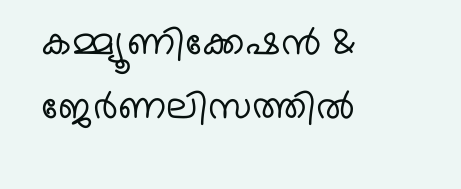കമ്മ്യൂണിക്കേഷന്‍ & ജേര്‍ണലിസത്തില്‍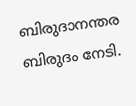ബിരുദാനന്തര ബിരുദം നേടി.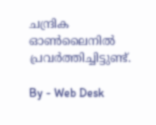ചന്ദ്രിക ഓണ്‍ലൈനില്‍ പ്രവര്‍ത്തിച്ചിട്ടുണ്ട്.

By - Web Desk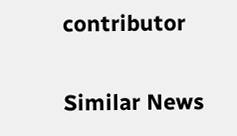contributor

Similar News